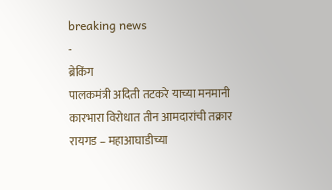breaking news
-
ब्रेकिंग
पालकमंत्री अदिती तटकरे याच्या मनमानी कारभारा विरोधात तीन आमदारांची तक्रार
रायगड – महाआघाडीच्या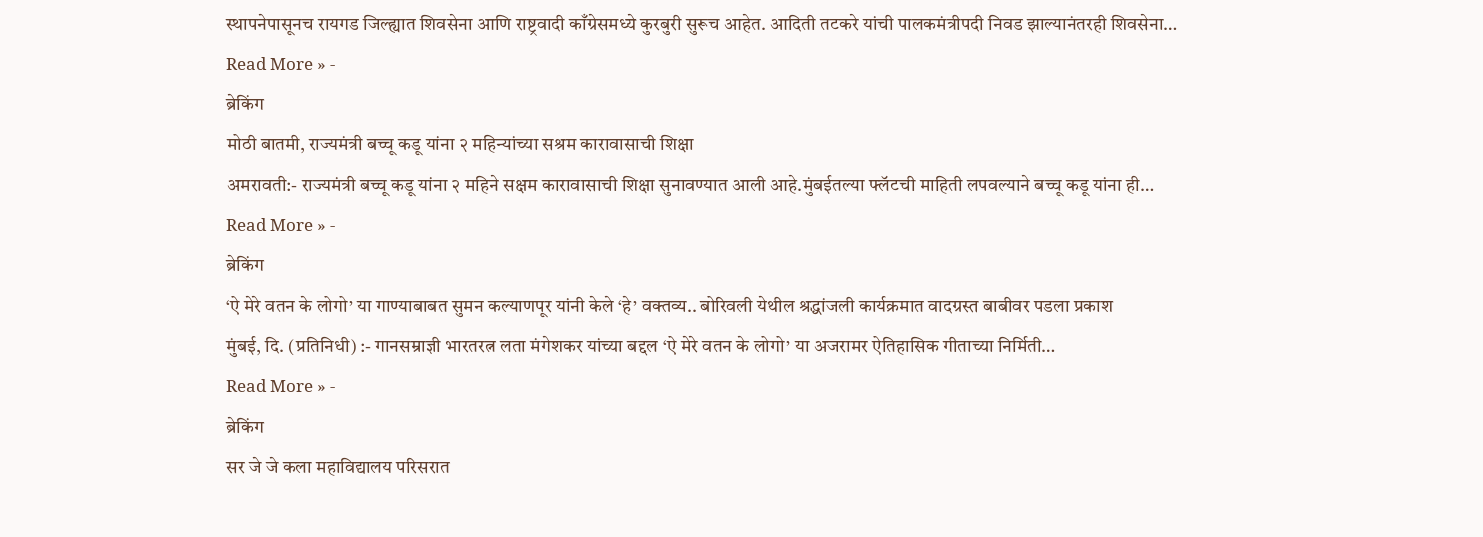स्थापनेपासूनच रायगड जिल्ह्यात शिवसेना आणि राष्ट्रवादी काँग्रेसमध्ये कुरबुरी सुरूच आहेत. आदिती तटकरे यांची पालकमंत्रीपदी निवड झाल्यानंतरही शिवसेना…
Read More » -
ब्रेकिंग
मोठी बातमी, राज्यमंत्री बच्चू कडू यांना २ महिन्यांच्या सश्रम कारावासाची शिक्षा
अमरावती:- राज्यमंत्री बच्चू कडू यांना २ महिने सक्षम कारावासाची शिक्षा सुनावण्यात आली आहे.मुंबईतल्या फ्लॅटची माहिती लपवल्याने बच्चू कडू यांना ही…
Read More » -
ब्रेकिंग
‘ऐ मेरे वतन के लोगो’ या गाण्याबाबत सुमन कल्याणपूर यांनी केले ‘हे’ वक्तव्य.. बोरिवली येथील श्रद्धांजली कार्यक्रमात वादग्रस्त बाबीवर पडला प्रकाश
मुंबई, दि. (प्रतिनिधी) :- गानसम्राज्ञी भारतरत्न लता मंगेशकर यांच्या बद्दल ‘ऐ मेरे वतन के लोगो’ या अजरामर ऐतिहासिक गीताच्या निर्मिती…
Read More » -
ब्रेकिंग
सर जे जे कला महाविद्यालय परिसरात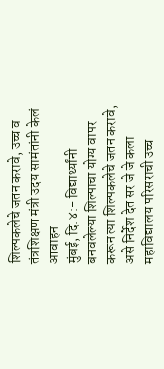शिल्पकलेचे जतन करावे, उच्च व तंत्रशिक्षण मंत्री उदय सामंतांनी केलं आवाहन
मुंबई, दि.४:- विद्यार्थ्यांनी बनवलेल्या शिल्पाचा योग्य वापर करून त्या शिल्पकलेचे जतन करावे, असे निर्देश देत सर जे जे कला महाविद्यालय परिसराची उच्च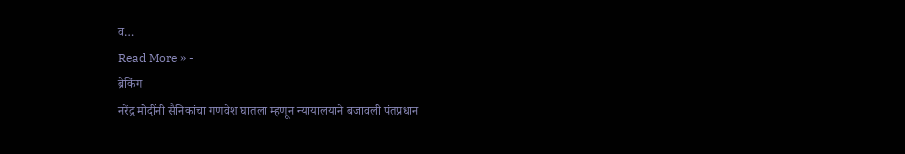व…
Read More » -
ब्रेकिंग
नरेंद्र मोदींनी सैनिकांचा गणवेश घातला म्हणून न्यायालयाने बजावली पंतप्रधान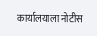कार्यालयाला नोटीस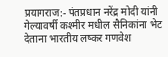प्रयागराज:- पंतप्रधान नरेंद्र मोदी यांनी गेल्यावर्षी कश्मीर मधील सैनिकांना भेट देताना भारतीय लष्कर गणवेश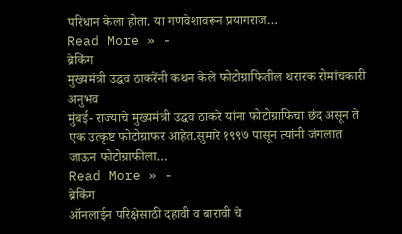परिधान केला होता. या गणवेशावरून प्रयागराज…
Read More » -
ब्रेकिंग
मुख्यमंत्री उद्धव ठाकरेंनी कथन केले फोटोग्राफितील थरारक रोमांचकारी अनुभव
मुंबई- राज्याचे मुख्यमंत्री उद्धव ठाकरे यांना फोटोग्राफिचा छंद असून ते एक उत्कृष्ट फोटोग्राफर आहेत.सुमारे १९९७ पासून त्यांनी जंगलात जाऊन फोटोग्राफीला…
Read More » -
ब्रेकिंग
ऑनलाईन परिक्षेसाठी दहावी व बारावी चे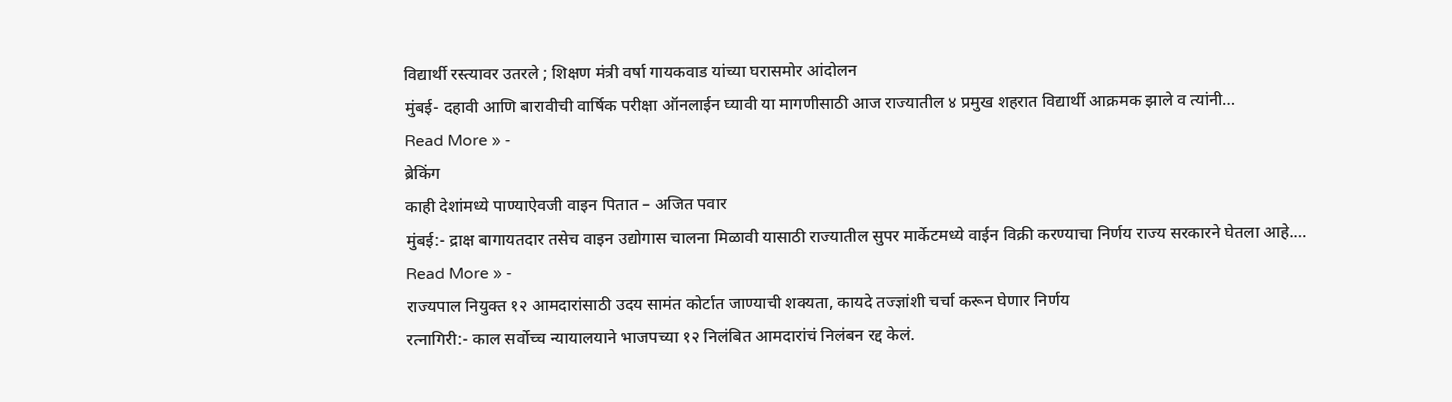विद्यार्थी रस्त्यावर उतरले ; शिक्षण मंत्री वर्षा गायकवाड यांच्या घरासमोर आंदोलन
मुंबई- दहावी आणि बारावीची वार्षिक परीक्षा ऑनलाईन घ्यावी या मागणीसाठी आज राज्यातील ४ प्रमुख शहरात विद्यार्थी आक्रमक झाले व त्यांनी…
Read More » -
ब्रेकिंग
काही देशांमध्ये पाण्याऐवजी वाइन पितात – अजित पवार
मुंबई:- द्राक्ष बागायतदार तसेच वाइन उद्योगास चालना मिळावी यासाठी राज्यातील सुपर मार्केटमध्ये वाईन विक्री करण्याचा निर्णय राज्य सरकारने घेतला आहे.…
Read More » -
राज्यपाल नियुक्त १२ आमदारांसाठी उदय सामंत कोर्टात जाण्याची शक्यता, कायदे तज्ज्ञांशी चर्चा करून घेणार निर्णय
रत्नागिरी:- काल सर्वोच्च न्यायालयाने भाजपच्या १२ निलंबित आमदारांचं निलंबन रद्द केलं.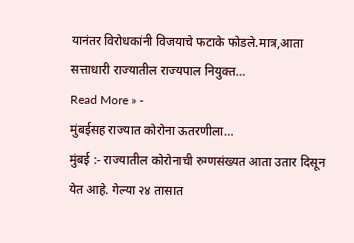यानंतर विरोधकांनी विजयाचे फटाके फोडले.मात्र,आता सत्ताधारी राज्यातील राज्यपाल नियुक्त…
Read More » -
मुंबईसह राज्यात कोरोना ऊतरणीला…
मुंबई :- राज्यातील कोरोनाची रुग्णसंख्यत आता उतार दिसून येत आहे. गेल्या २४ तासात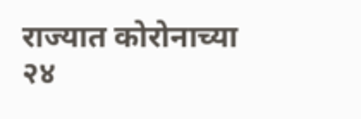राज्यात कोरोनाच्या २४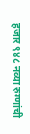हजार ९४८ नव्या रुग्णांची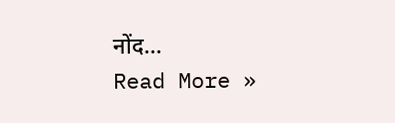नोंद…
Read More »